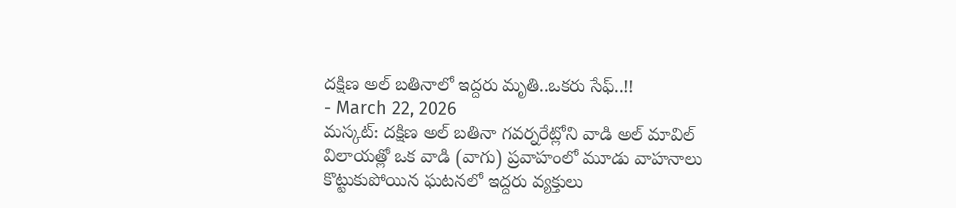దక్షిణ అల్ బతినాలో ఇద్దరు మృతి..ఒకరు సేఫ్..!!
- March 22, 2026
మస్కట్: దక్షిణ అల్ బతినా గవర్నరేట్లోని వాడి అల్ మావిల్ విలాయత్లో ఒక వాడి (వాగు) ప్రవాహంలో మూడు వాహనాలు కొట్టుకుపోయిన ఘటనలో ఇద్దరు వ్యక్తులు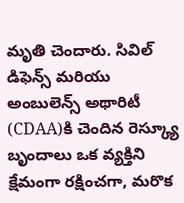మృతి చెందారు. సివిల్ డిఫెన్స్ మరియు అంబులెన్స్ అథారిటీ (CDAA)కి చెందిన రెస్క్యూ బృందాలు ఒక వ్యక్తిని క్షేమంగా రక్షించగా, మరొక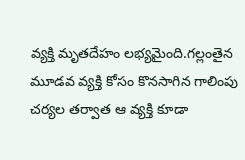వ్యక్తి మృతదేహం లభ్యమైంది.గల్లంతైన మూడవ వ్యక్తి కోసం కొనసాగిన గాలింపు చర్యల తర్వాత ఆ వ్యక్తి కూడా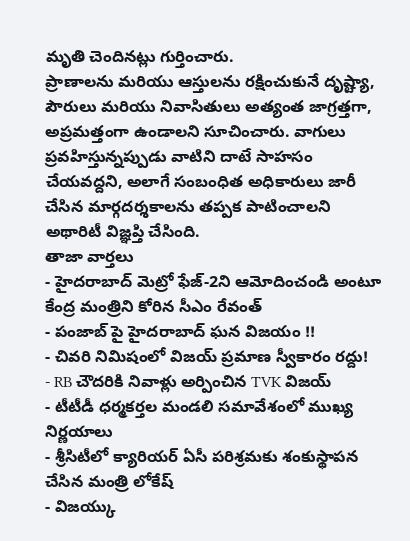మృతి చెందినట్లు గుర్తించారు.
ప్రాణాలను మరియు ఆస్తులను రక్షించుకునే దృష్ట్యా, పౌరులు మరియు నివాసితులు అత్యంత జాగ్రత్తగా, అప్రమత్తంగా ఉండాలని సూచించారు. వాగులు ప్రవహిస్తున్నప్పుడు వాటిని దాటే సాహసం చేయవద్దని, అలాగే సంబంధిత అధికారులు జారీ చేసిన మార్గదర్శకాలను తప్పక పాటించాలని అథారిటీ విజ్ఞప్తి చేసింది.
తాజా వార్తలు
- హైదరాబాద్ మెట్రో ఫేజ్-2ని ఆమోదించండి అంటూ కేంద్ర మంత్రిని కోరిన సీఎం రేవంత్
- పంజాబ్ పై హైదరాబాద్ ఘన విజయం !!
- చివరి నిమిషంలో విజయ్ ప్రమాణ స్వీకారం రద్దు!
- RB చౌదరికి నివాళ్లు అర్పించిన TVK విజయ్
- టీటీడీ ధర్మకర్తల మండలి సమావేశంలో ముఖ్య నిర్ణయాలు
- శ్రీసిటీలో క్యారియర్ ఏసీ పరిశ్రమకు శంకుస్థాపన చేసిన మంత్రి లోకేష్
- విజయ్కు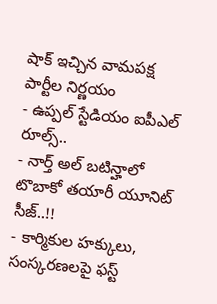షాక్ ఇచ్చిన వామపక్ష పార్టీల నిర్ణయం
- ఉప్పల్ స్టేడియం ఐపీఎల్ రూల్స్..
- నార్త్ అల్ బటిన్హాలో టొబాకో తయారీ యూనిట్ సీజ్..!!
- కార్మికుల హక్కులు, సంస్కరణలపై ఫస్ట్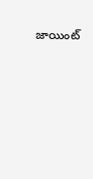జాయింట్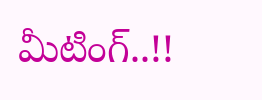మీటింగ్..!!